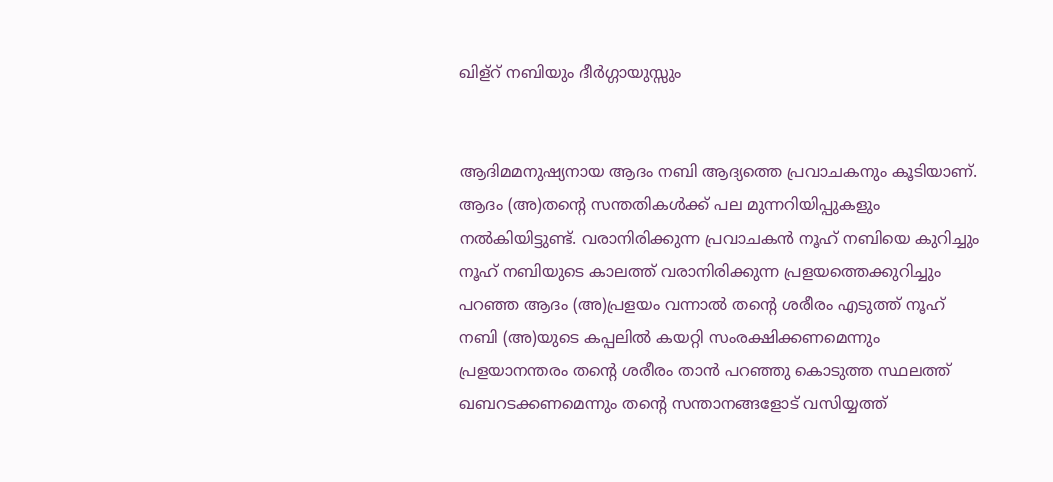ഖിള്റ് നബിയും ദീർഗ്ഗായുസ്സും


ആദിമമനുഷ്യനായ ആദം നബി ആദ്യത്തെ പ്രവാചകനും കൂടിയാണ്.
ആദം (അ)തന്റെ സന്തതികൾക്ക് പല മുന്നറിയിപ്പുകളും നൽകിയിട്ടുണ്ട്. വരാനിരിക്കുന്ന പ്രവാചകൻ നൂഹ് നബിയെ കുറിച്ചും നൂഹ് നബിയുടെ കാലത്ത് വരാനിരിക്കുന്ന പ്രളയത്തെക്കുറിച്ചും പറഞ്ഞ ആദം (അ)പ്രളയം വന്നാൽ തന്റെ ശരീരം എടുത്ത് നൂഹ് നബി (അ)യുടെ കപ്പലിൽ കയറ്റി സംരക്ഷിക്കണമെന്നും പ്രളയാനന്തരം തന്റെ ശരീരം താൻ പറഞ്ഞു കൊടുത്ത സ്ഥലത്ത് ഖബറടക്കണമെന്നും തന്റെ സന്താനങ്ങളോട് വസിയ്യത്ത്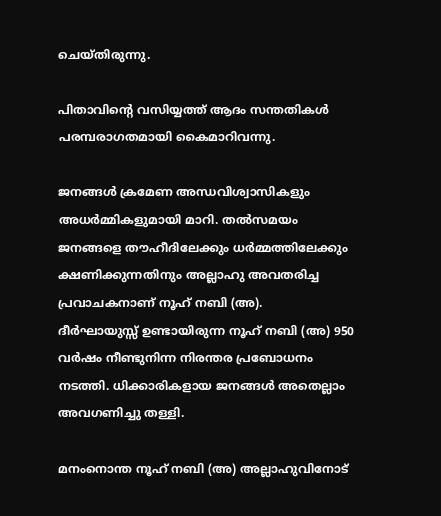ചെയ്തിരുന്നു.

പിതാവിന്റെ വസിയ്യത്ത് ആദം സന്തതികൾ പരമ്പരാഗതമായി കൈമാറിവന്നു.

ജനങ്ങൾ ക്രമേണ അന്ധവിശ്വാസികളും അധർമ്മികളുമായി മാറി. തൽസമയം ജനങ്ങളെ തൗഹീദിലേക്കും ധർമ്മത്തിലേക്കും ക്ഷണിക്കുന്നതിനും അല്ലാഹു അവതരിച്ച പ്രവാചകനാണ് നൂഹ് നബി (അ).
ദീർഘായുസ്സ് ഉണ്ടായിരുന്ന നൂഹ് നബി (അ) 950 വർഷം നീണ്ടുനിന്ന നിരന്തര പ്രബോധനം നടത്തി. ധിക്കാരികളായ ജനങ്ങൾ അതെല്ലാം അവഗണിച്ചു തള്ളി.

മനംനൊന്ത നൂഹ് നബി (അ) അല്ലാഹുവിനോട്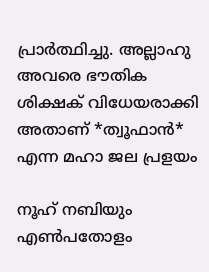പ്രാർത്ഥിച്ചു. അല്ലാഹു അവരെ ഭൗതിക ശിക്ഷക് വിധേയരാക്കി അതാണ് *ത്വൂഫാൻ*  എന്ന മഹാ ജല പ്രളയം

നൂഹ് നബിയും എൺപതോളം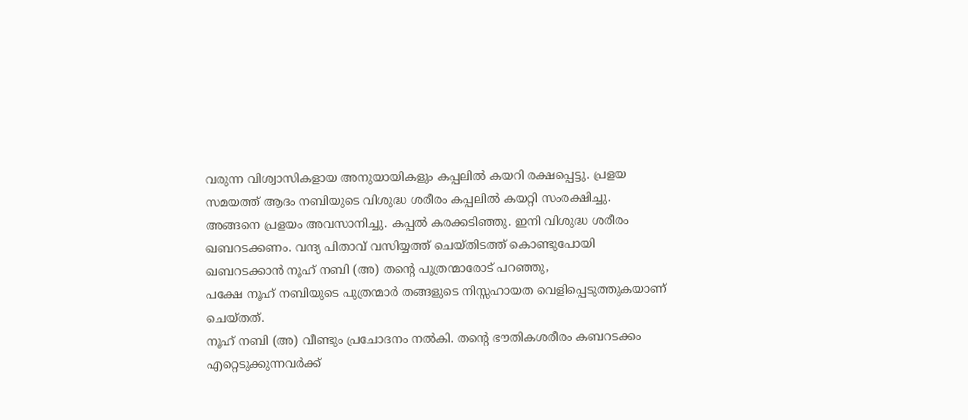വരുന്ന വിശ്വാസികളായ അനുയായികളും കപ്പലിൽ കയറി രക്ഷപ്പെട്ടു. പ്രളയ സമയത്ത് ആദം നബിയുടെ വിശുദ്ധ ശരീരം കപ്പലിൽ കയറ്റി സംരക്ഷിച്ചു.
അങ്ങനെ പ്രളയം അവസാനിച്ചു. കപ്പൽ കരക്കടിഞ്ഞു. ഇനി വിശുദ്ധ ശരീരം ഖബറടക്കണം. വന്ദ്യ പിതാവ് വസിയ്യത്ത് ചെയ്തിടത്ത് കൊണ്ടുപോയി ഖബറടക്കാൻ നൂഹ് നബി (അ) തന്റെ പുത്രന്മാരോട് പറഞ്ഞു,
പക്ഷേ നൂഹ് നബിയുടെ പുത്രന്മാർ തങ്ങളുടെ നിസ്സഹായത വെളിപ്പെടുത്തുകയാണ് ചെയ്തത്.
നൂഹ് നബി (അ) വീണ്ടും പ്രചോദനം നൽകി. തന്റെ ഭൗതികശരീരം കബറടക്കം എറ്റെടുക്കുന്നവർക്ക്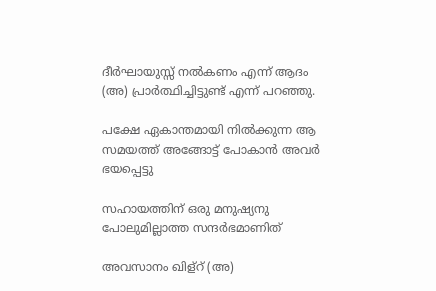ദീർഘായുസ്സ് നൽകണം എന്ന് ആദം (അ) പ്രാർത്ഥിച്ചിട്ടുണ്ട് എന്ന് പറഞ്ഞു.

പക്ഷേ ഏകാന്തമായി നിൽക്കുന്ന ആ സമയത്ത് അങ്ങോട്ട് പോകാൻ അവർ ഭയപ്പെട്ടു

സഹായത്തിന് ഒരു മനുഷ്യനു പോലുമില്ലാത്ത സന്ദർഭമാണിത്

അവസാനം ഖിള്റ് (അ)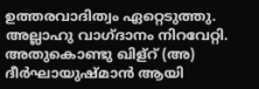ഉത്തരവാദിത്വം ഏറ്റെടുത്തു. അല്ലാഹു വാഗ്ദാനം നിറവേറ്റി. അതുകൊണ്ടു ഖിള്റ് (അ) ദീർഘായുഷ്മാൻ ആയി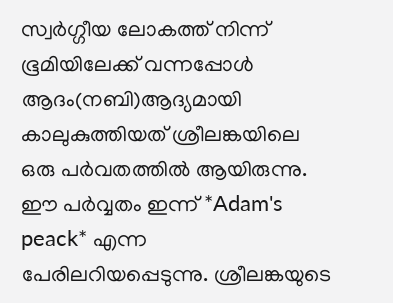സ്വർഗ്ഗീയ ലോകത്ത് നിന്ന് ഭൂമിയിലേക്ക് വന്നപ്പോൾ ആദം(നബി)ആദ്യമായി കാലുകുത്തിയത് ശ്രീലങ്കയിലെ ഒരു പർവതത്തിൽ ആയിരുന്നു. ഈ പർവ്വതം ഇന്ന് *Adam's peack* എന്ന പേരിലറിയപ്പെടുന്നു. ശ്രീലങ്കയുടെ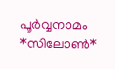പൂർവ്വനാമം *സിലോൺ*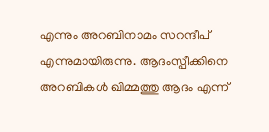എന്നും അറബിനാമം സറന്ദീപ് എന്നുമായിരുന്നു. ആദംസ്പീക്കിനെ അറബികൾ ഖിമ്മത്തു ആദം എന്ന്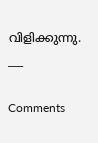വിളിക്കുന്നു.
___

Comments